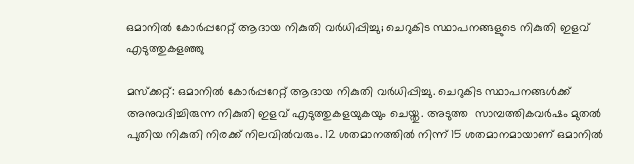ഒമാനില്‍ കോര്‍പ്പറേറ്റ് ആദായ നികുതി വര്‍ധിപ്പിച്ചു; ചെറുകിട സ്ഥാപനങ്ങളുടെ നികുതി ഇളവ് എടുത്തുകളഞ്ഞു

മസ്‌ക്കറ്റ്: ഒമാനില്‍ കോര്‍പ്പറേറ്റ് ആദായ നികുതി വര്‍ധിപ്പിച്ചു. ചെറുകിട സ്ഥാപനങ്ങള്‍ക്ക് അനുവദിച്ചിരുന്ന നികുതി ഇളവ് എടുത്തുകളയുകയും ചെയ്തു. അടുത്ത  സാമ്പത്തികവര്‍ഷം മുതല്‍ പുതിയ നികുതി നിരക്ക് നിലവില്‍വരും. 12 ശതമാനത്തില്‍ നിന്ന് 15 ശതമാനമായാണ് ഒമാനില്‍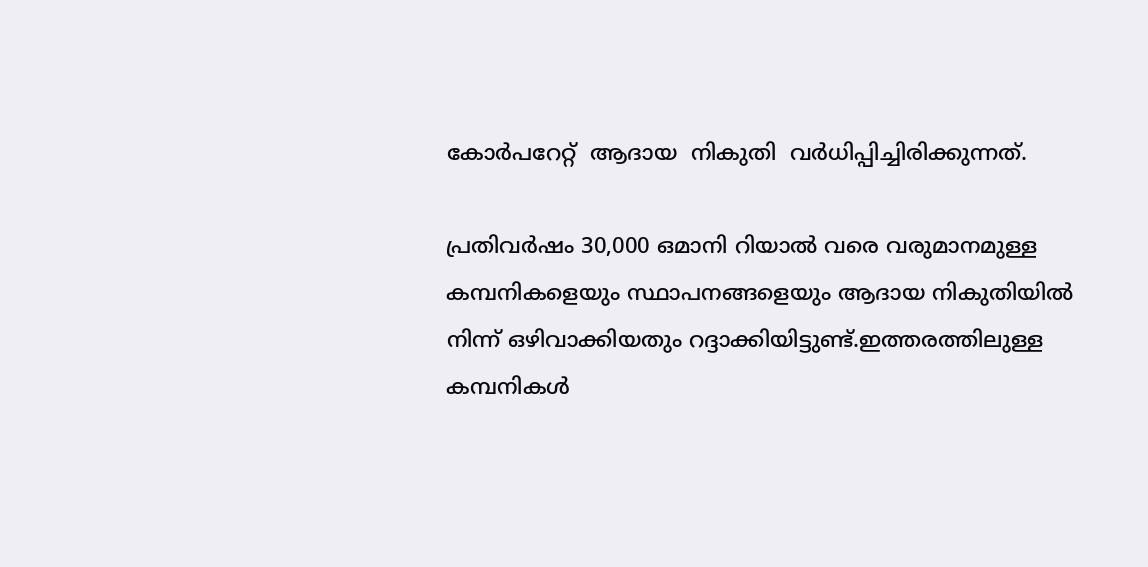കോര്‍പറേറ്റ്  ആദായ  നികുതി  വര്‍ധിപ്പിച്ചിരിക്കുന്നത്.

പ്രതിവര്‍ഷം 30,000 ഒമാനി റിയാല്‍ വരെ വരുമാനമുള്ള കമ്പനികളെയും സ്ഥാപനങ്ങളെയും ആദായ നികുതിയില്‍ നിന്ന് ഒഴിവാക്കിയതും റദ്ദാക്കിയിട്ടുണ്ട്.ഇത്തരത്തിലുള്ള കമ്പനികള്‍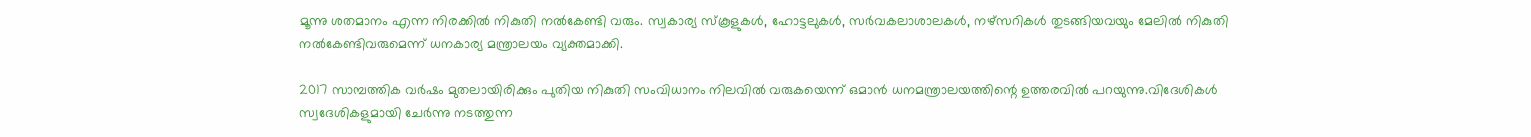മൂന്നു ശതമാനം എന്ന നിരക്കില്‍ നികുതി നല്‍കേണ്ടി വരും. സ്വകാര്യ സ്‌കൂളുകള്‍, ഹോട്ടലുകള്‍, സര്‍വകലാശാലകള്‍, നഴ്‌സറികള്‍ തുടങ്ങിയവയും മേലില്‍ നികുതി നല്‍കേണ്ടിവരുമെന്ന് ധനകാര്യ മന്ത്രാലയം വ്യക്തമാക്കി.

2017 സാമ്പത്തിക വര്‍ഷം മുതലായിരിക്കും പുതിയ നികുതി സംവിധാനം നിലവില്‍ വരുകയെന്ന് ഒമാന്‍ ധനമന്ത്രാലയത്തിന്റെ ഉത്തരവില്‍ പറയുന്നു.വിദേശികള്‍ സ്വദേശികളുമായി ചേര്‍ന്നു നടത്തുന്ന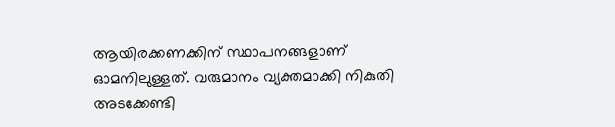ആയിരക്കണക്കിന് സ്ഥാപനങ്ങളാണ് ഓമനിലുള്ളത്. വരുമാനം വ്യക്തമാക്കി നികുതി അടക്കേണ്ടി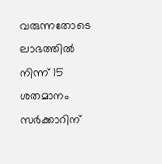വരുന്നതോടെ ലാഭത്തില്‍ നിന്ന് 15 ശതമാനം സര്‍ക്കാറിന്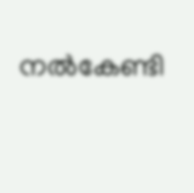നല്‍കേണ്ടി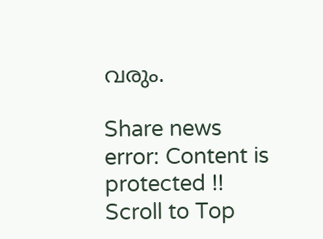വരും.

Share news
error: Content is protected !!
Scroll to Top